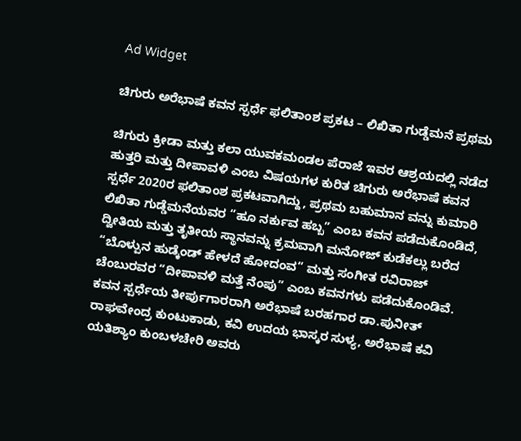Ad Widget

ಚಿಗುರು ಅರೆಭಾಷೆ ಕವನ ಸ್ಪರ್ಧೆ ಫಲಿತಾಂಶ ಪ್ರಕಟ – ಲಿಖಿತಾ ಗುಡ್ಡೆಮನೆ ಪ್ರಥಮ

ಚಿಗುರು ಕ್ರೀಡಾ ಮತ್ತು ಕಲಾ ಯುವಕಮಂಡಲ ಪೆರಾಜೆ ಇವರ ಆಶ್ರಯದಲ್ಲಿ ನಡೆದ ಹುತ್ತರಿ ಮತ್ತು ದೀಪಾವಳಿ ಎಂಬ ವಿಷಯಗಳ ಕುರಿತ ಚಿಗುರು ಅರೆಭಾಷೆ ಕವನ ಸ್ಪರ್ಧೆ 2020ರ ಫಲಿತಾಂಶ ಪ್ರಕಟವಾಗಿದ್ದು, ಪ್ರಥಮ ಬಹುಮಾನ ವನ್ನು ಕುಮಾರಿ ಲಿಖಿತಾ ಗುಡ್ಡೆಮನೆಯವರ “ಹೂ ನರ್ಕುವ ಹಬ್ಬ” ಎಂಬ ಕವನ ಪಡೆದುಕೊಂಡಿದೆ, ದ್ವೀತಿಯ ಮತ್ತು ತೃತೀಯ ಸ್ಥಾನವನ್ನು ಕ್ರಮವಾಗಿ ಮನೋಜ್ ಕುಡೆಕಲ್ಲು ಬರೆದ “ಬೊಳ್ಪುನ ಹುಡ್ಕೆಂಡ್ ಹೇಳದೆ ಹೋದಂವ” ಮತ್ತು ಸಂಗೀತ ರವಿರಾಜ್ ಚೆಂಬುರವರ “ದೀಪಾವಳಿ ಮತ್ತೆ ನೆಂಪು” ಎಂಬ ಕವನಗಳು ಪಡೆದುಕೊಂಡಿವೆ.
ಕವನ ಸ್ಪರ್ಧೆಯ ತೀರ್ಪುಗಾರರಾಗಿ ಅರೆಭಾಷೆ ಬರಹಗಾರ ಡಾ.ಪುನೀತ್ ರಾಘವೇಂದ್ರ ಕುಂಟುಕಾಡು, ಕವಿ ಉದಯ ಭಾಸ್ಕರ ಸುಳ್ಯ, ಅರೆಭಾಷೆ ಕವಿ ಯತಿಶ್ಯಾಂ ಕುಂಬಳಚೇರಿ ಅವರು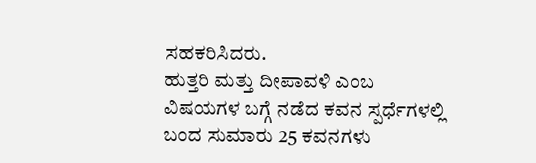ಸಹಕರಿಸಿದರು.
ಹುತ್ತರಿ ಮತ್ತು ದೀಪಾವಳಿ ಎಂಬ ವಿಷಯಗಳ ಬಗ್ಗೆ ನಡೆದ ಕವನ ಸ್ಪರ್ಧೆಗಳಲ್ಲಿ ಬಂದ ಸುಮಾರು 25 ಕವನಗಳು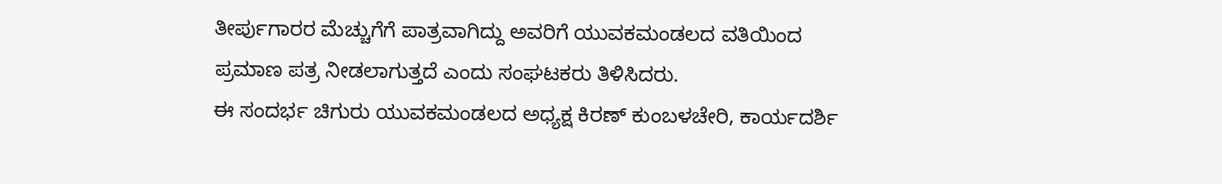ತೀರ್ಪುಗಾರರ ಮೆಚ್ಚುಗೆಗೆ ಪಾತ್ರವಾಗಿದ್ದು ಅವರಿಗೆ ಯುವಕಮಂಡಲದ ವತಿಯಿಂದ ಪ್ರಮಾಣ ಪತ್ರ ನೀಡಲಾಗುತ್ತದೆ ಎಂದು ಸಂಘಟಕರು ತಿಳಿಸಿದರು.
ಈ ಸಂದರ್ಭ ಚಿಗುರು ಯುವಕಮಂಡಲದ ಅಧ್ಯಕ್ಷ ಕಿರಣ್ ಕುಂಬಳಚೇರಿ, ಕಾರ್ಯದರ್ಶಿ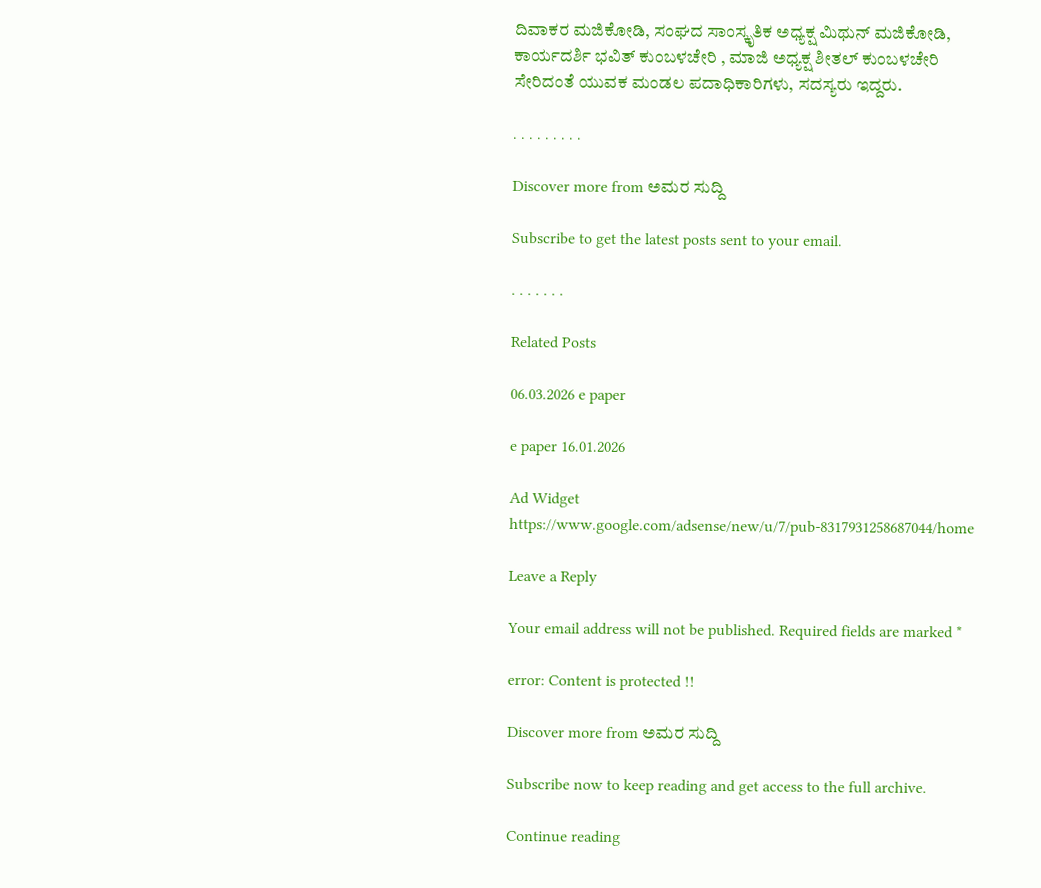ದಿವಾಕರ ಮಜಿಕೋಡಿ, ಸಂಘದ ಸಾಂಸ್ಕೃತಿಕ ಅಧ್ಯಕ್ಷ ಮಿಥುನ್ ಮಜಿಕೋಡಿ, ಕಾರ್ಯದರ್ಶಿ ಭವಿತ್ ಕುಂಬಳಚೇರಿ , ಮಾಜಿ ಅಧ್ಯಕ್ಷ ಶೀತಲ್ ಕುಂಬಳಚೇರಿ ಸೇರಿದಂತೆ ಯುವಕ ಮಂಡಲ ಪದಾಧಿಕಾರಿಗಳು, ಸದಸ್ಯರು ಇದ್ದರು.

. . . . . . . . .

Discover more from ಅಮರ ಸುದ್ದಿ

Subscribe to get the latest posts sent to your email.

. . . . . . .

Related Posts

06.03.2026 e paper

e paper 16.01.2026

Ad Widget
https://www.google.com/adsense/new/u/7/pub-8317931258687044/home

Leave a Reply

Your email address will not be published. Required fields are marked *

error: Content is protected !!

Discover more from ಅಮರ ಸುದ್ದಿ

Subscribe now to keep reading and get access to the full archive.

Continue reading